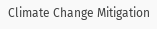Climate Change Mitigation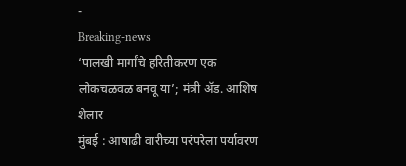-
Breaking-news
‘पालखी मार्गांचे हरितीकरण एक लोकचळवळ बनवू या’; मंत्री ॲड. आशिष शेलार
मुंबई : आषाढी वारीच्या परंपरेला पर्यावरण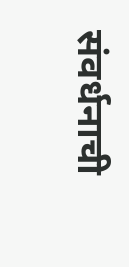संवर्धनाची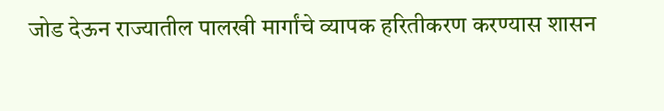जोड देऊन राज्यातील पालखी मार्गांचे व्यापक हरितीकरण करण्यास शासन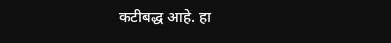कटीबद्ध आहे. हा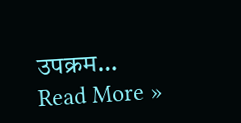उपक्रम…
Read More »